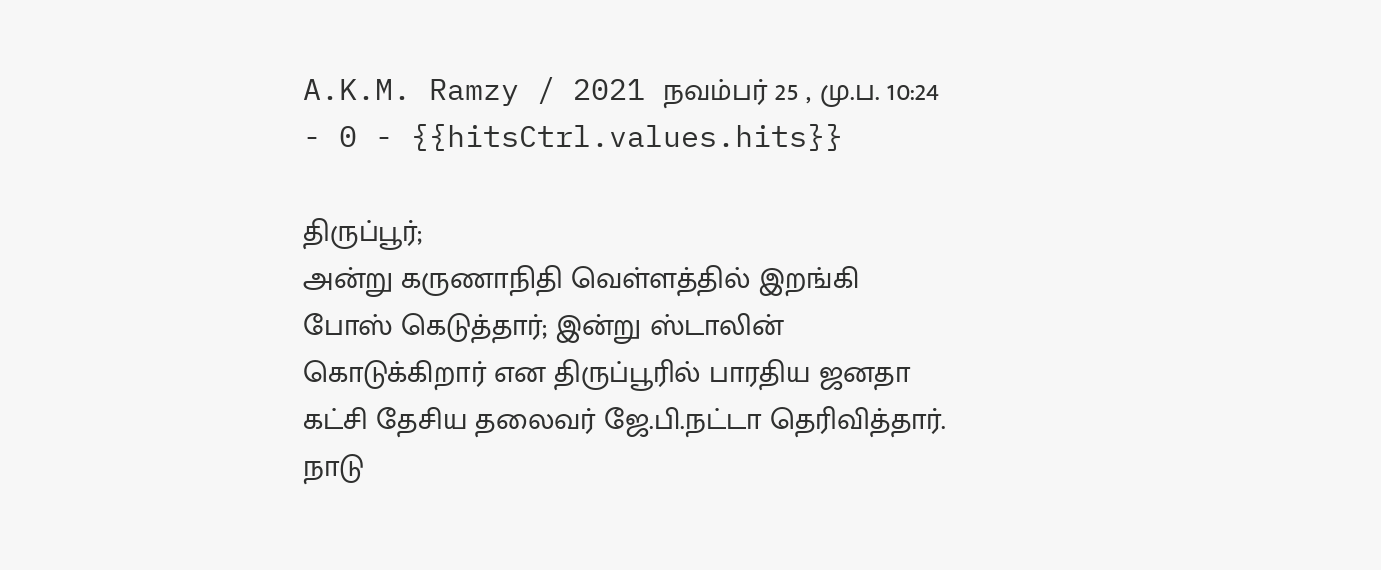A.K.M. Ramzy / 2021 நவம்பர் 25 , மு.ப. 10:24 - 0 - {{hitsCtrl.values.hits}}

திருப்பூர்;
அன்று கருணாநிதி வெள்ளத்தில் இறங்கி போஸ் கெடுத்தார்; இன்று ஸ்டாலின் கொடுக்கிறார் என திருப்பூரில் பாரதிய ஜனதா கட்சி தேசிய தலைவர் ஜே.பி.நட்டா தெரிவித்தார்.
நாடு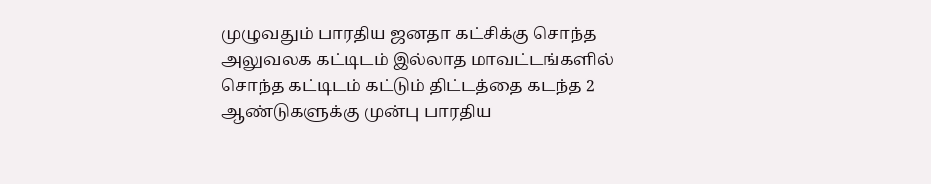முழுவதும் பாரதிய ஜனதா கட்சிக்கு சொந்த அலுவலக கட்டிடம் இல்லாத மாவட்டங்களில் சொந்த கட்டிடம் கட்டும் திட்டத்தை கடந்த 2 ஆண்டுகளுக்கு முன்பு பாரதிய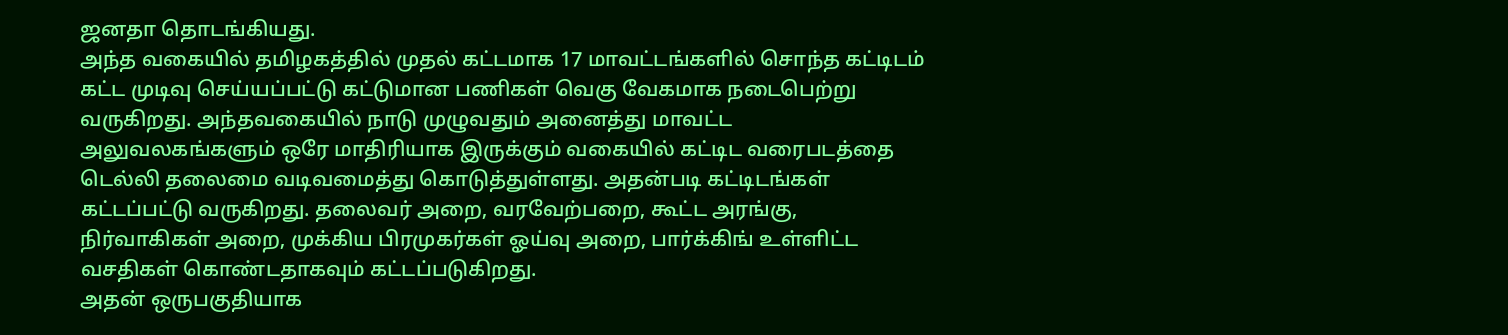ஜனதா தொடங்கியது.
அந்த வகையில் தமிழகத்தில் முதல் கட்டமாக 17 மாவட்டங்களில் சொந்த கட்டிடம் கட்ட முடிவு செய்யப்பட்டு கட்டுமான பணிகள் வெகு வேகமாக நடைபெற்று வருகிறது. அந்தவகையில் நாடு முழுவதும் அனைத்து மாவட்ட அலுவலகங்களும் ஒரே மாதிரியாக இருக்கும் வகையில் கட்டிட வரைபடத்தை டெல்லி தலைமை வடிவமைத்து கொடுத்துள்ளது. அதன்படி கட்டிடங்கள் கட்டப்பட்டு வருகிறது. தலைவர் அறை, வரவேற்பறை, கூட்ட அரங்கு, நிர்வாகிகள் அறை, முக்கிய பிரமுகர்கள் ஓய்வு அறை, பார்க்கிங் உள்ளிட்ட வசதிகள் கொண்டதாகவும் கட்டப்படுகிறது.
அதன் ஒருபகுதியாக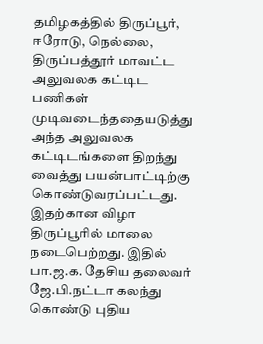தமிழகத்தில் திருப்பூர், ஈரோடு, நெல்லை, திருப்பத்தூர் மாவட்ட அலுவலக கட்டிட பணிகள் முடிவடைந்ததையடுத்து அந்த அலுவலக கட்டிடங்களை திறந்து வைத்து பயன்பாட்டிற்கு கொண்டுவரப்பட்டது. இதற்கான விழா திருப்பூரில் மாலை நடைபெற்றது. இதில் பா.ஜ.க. தேசிய தலைவர் ஜே.பி.நட்டா கலந்து கொண்டு புதிய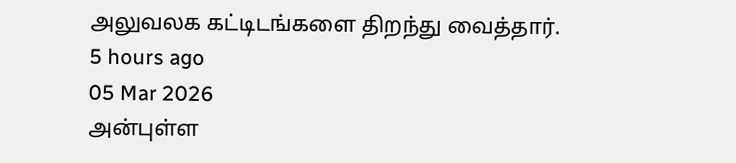அலுவலக கட்டிடங்களை திறந்து வைத்தார்.
5 hours ago
05 Mar 2026
அன்புள்ள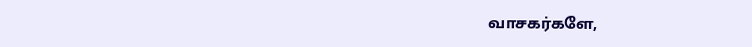வாசகர்களே,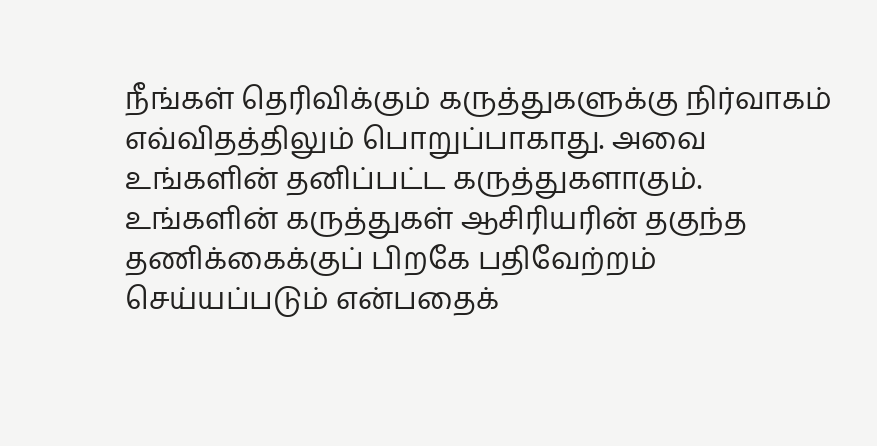நீங்கள் தெரிவிக்கும் கருத்துகளுக்கு நிர்வாகம் எவ்விதத்திலும் பொறுப்பாகாது. அவை உங்களின் தனிப்பட்ட கருத்துகளாகும். உங்களின் கருத்துகள் ஆசிரியரின் தகுந்த தணிக்கைக்குப் பிறகே பதிவேற்றம் செய்யப்படும் என்பதைக்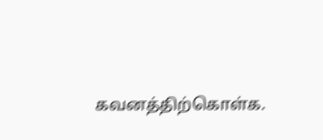கவனத்திற்கொள்க.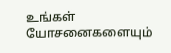உங்கள் யோசனைகளையும்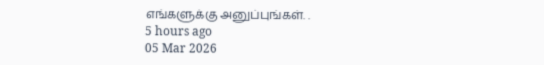எங்களுக்கு அனுப்புங்கள். .
5 hours ago
05 Mar 2026